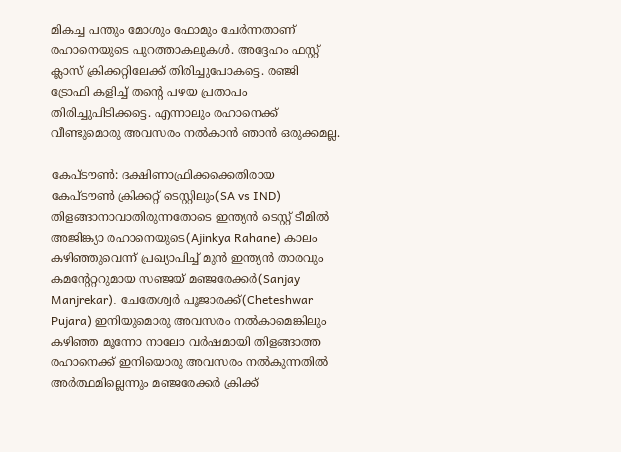മികച്ച പന്തും മോശും ഫോമും ചേര്‍ന്നതാണ് രഹാനെയുടെ പുറത്താകലുകള്‍. അദ്ദേഹം ഫസ്റ്റ് ക്ലാസ് ക്രിക്കറ്റിലേക്ക് തിരിച്ചുപോകട്ടെ. രഞ്ജി ട്രോഫി കളിച്ച് തന്‍റെ പഴയ പ്രതാപം തിരിച്ചുപിടിക്കട്ടെ. എന്നാലും രഹാനെക്ക് വീണ്ടുമൊരു അവസരം നല്‍കാന്‍ ഞാന്‍ ഒരുക്കമല്ല.

കേപ്ടൗണ്‍: ദക്ഷിണാഫ്രിക്കക്കെതിരായ കേപ്‌ടൗണ്‍ ക്രിക്കറ്റ് ടെസ്റ്റിലും(SA vs IND) തിളങ്ങാനാവാതിരുന്നതോടെ ഇന്ത്യന്‍ ടെസ്റ്റ് ടീമില്‍ അജിങ്ക്യാ രഹാനെയുടെ(Ajinkya Rahane) കാലം കഴിഞ്ഞുവെന്ന് പ്രഖ്യാപിച്ച് മുന്‍ ഇന്ത്യന്‍ താരവും കമന്‍റേറ്ററുമായ സഞ്ജയ് മഞ്ജരേക്കര്‍(Sanjay Manjrekar). ചേതേശ്വര്‍ പൂജാരക്ക്(Cheteshwar Pujara) ഇനിയുമൊരു അവസരം നല്‍കാമെങ്കിലും കഴിഞ്ഞ മൂന്നോ നാലോ വര്‍ഷമായി തിളങ്ങാത്ത രഹാനെക്ക് ഇനിയൊരു അവസരം നല്‍കുന്നതില്‍ അര്‍ത്ഥമില്ലെന്നും മഞ്ജരേക്കര്‍ ക്രിക്ക്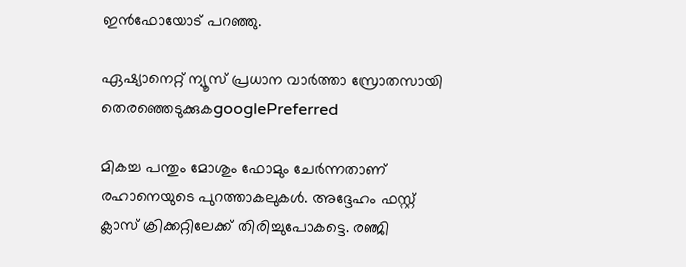ഇന്‍ഫോയോട് പറഞ്ഞു.

ഏഷ്യാനെറ്റ് ന്യൂസ് പ്രധാന വാർത്താ സ്രോതസായി തെരഞ്ഞെടുക്കുകgooglePreferred

മികച്ച പന്തും മോശും ഫോമും ചേര്‍ന്നതാണ് രഹാനെയുടെ പുറത്താകലുകള്‍. അദ്ദേഹം ഫസ്റ്റ് ക്ലാസ് ക്രിക്കറ്റിലേക്ക് തിരിച്ചുപോകട്ടെ. രഞ്ജി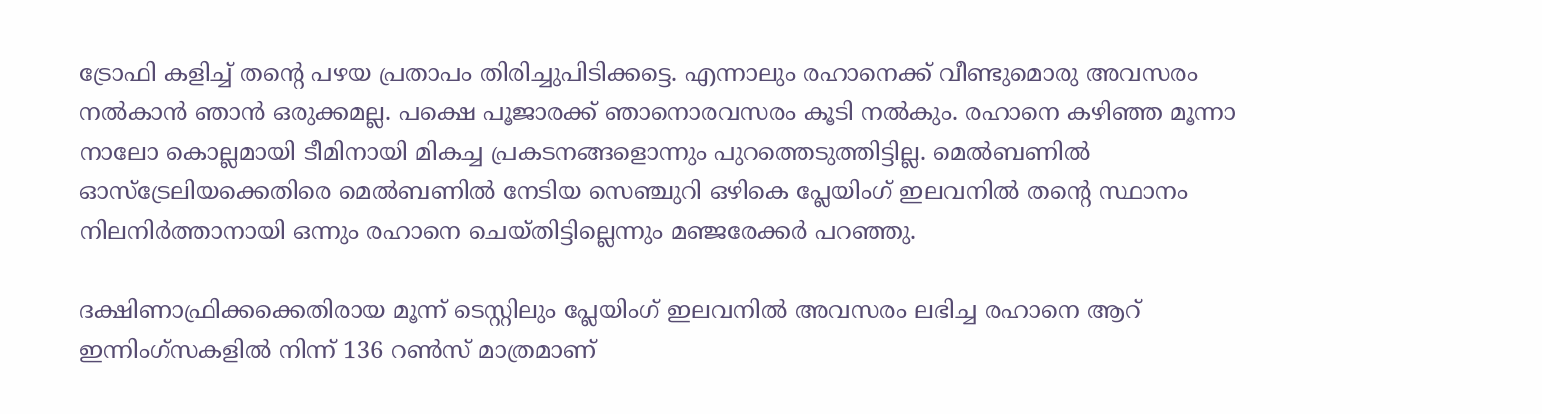ട്രോഫി കളിച്ച് തന്‍റെ പഴയ പ്രതാപം തിരിച്ചുപിടിക്കട്ടെ. എന്നാലും രഹാനെക്ക് വീണ്ടുമൊരു അവസരം നല്‍കാന്‍ ഞാന്‍ ഒരുക്കമല്ല. പക്ഷെ പൂജാരക്ക് ഞാനൊരവസരം കൂടി നല്‍കും. രഹാനെ കഴിഞ്ഞ മൂന്നാ നാലോ കൊല്ലമായി ടീമിനായി മികച്ച പ്രകടനങ്ങളൊന്നും പുറത്തെടുത്തിട്ടില്ല. മെല്‍ബണില്‍ ഓസ്ട്രേലിയക്കെതിരെ മെല്‍ബണില്‍ നേടിയ സെഞ്ചുറി ഒഴികെ പ്ലേയിംഗ് ഇലവനില്‍ തന്‍റെ സ്ഥാനം നിലനിര്‍ത്താനായി ഒന്നും രഹാനെ ചെയ്തിട്ടില്ലെന്നും മഞ്ജരേക്കര്‍ പറഞ്ഞു.

ദക്ഷിണാഫ്രിക്കക്കെതിരായ മൂന്ന് ടെസ്റ്റിലും പ്ലേയിംഗ് ഇലവനില്‍ അവസരം ലഭിച്ച രഹാനെ ആറ് ഇന്നിംഗ്സകളില്‍ നിന്ന് 136 റണ്‍സ് മാത്രമാണ്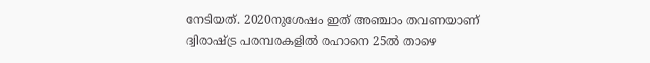നേടിയത്. 2020നുശേഷം ഇത് അഞ്ചാം തവണയാണ് ദ്വിരാഷ്ട്ര പരമ്പരകളില്‍ രഹാനെ 25ല്‍ താഴെ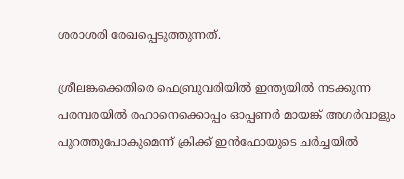ശരാശരി രേഖപ്പെടുത്തുന്നത്.

ശ്രീലങ്കക്കെതിരെ ഫെബ്രുവരിയില്‍ ഇന്ത്യയില്‍ നടക്കുന്ന പരമ്പരയില്‍ രഹാനെക്കൊപ്പം ഓപ്പണര്‍ മായങ്ക് അഗര്‍വാളും പുറത്തുപോകുമെന്ന് ക്രിക്ക് ഇന്‍ഫോയുടെ ചര്‍ച്ചയില്‍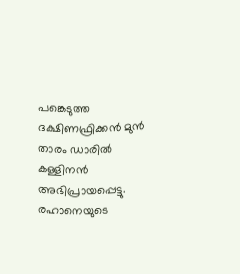പങ്കെടുത്ത ദക്ഷിണഫ്രിക്കന്‍ മുന്‍ താരം ഡാരില്‍ കള്ളിനന്‍ അഭിപ്രായപ്പെട്ടു. രഹാനെയുടെ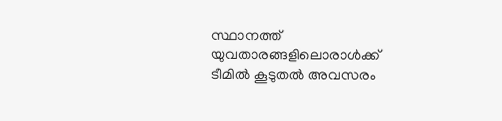സ്ഥാനത്ത് യുവതാരങ്ങളിലൊരാള്‍ക്ക് ടീമില്‍ കൂടുതല്‍ അവസരം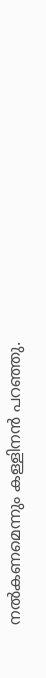നല്‍കണമെന്നും കള്ളിനന്‍ പറഞ്ഞു.